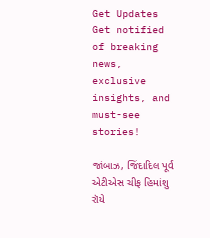Get Updates
Get notified of breaking news, exclusive insights, and must-see stories!

જાંબાઝ, જિંદાદિલ પૂર્વ એટીએસ ચીફ હિમાંશુ રૉયે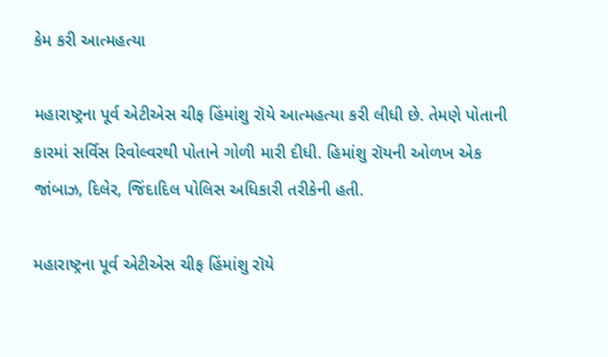કેમ કરી આત્મહત્યા

મહારાષ્ટ્રના પૂર્વ એટીએસ ચીફ હિંમાંશુ રૉયે આત્મહત્યા કરી લીધી છે. તેમણે પોતાની કારમાં સર્વિસ રિવોલ્વરથી પોતાને ગોળી મારી દીધી. હિમાંશુ રૉયની ઓળખ એક જાંબાઝ, દિલેર, જિંદાદિલ પોલિસ અધિકારી તરીકેની હતી.

મહારાષ્ટ્રના પૂર્વ એટીએસ ચીફ હિંમાંશુ રૉયે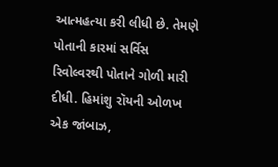આત્મહત્યા કરી લીધી છે. તેમણે પોતાની કારમાં સર્વિસ રિવોલ્વરથી પોતાને ગોળી મારી દીધી. હિમાંશુ રૉયની ઓળખ એક જાંબાઝ,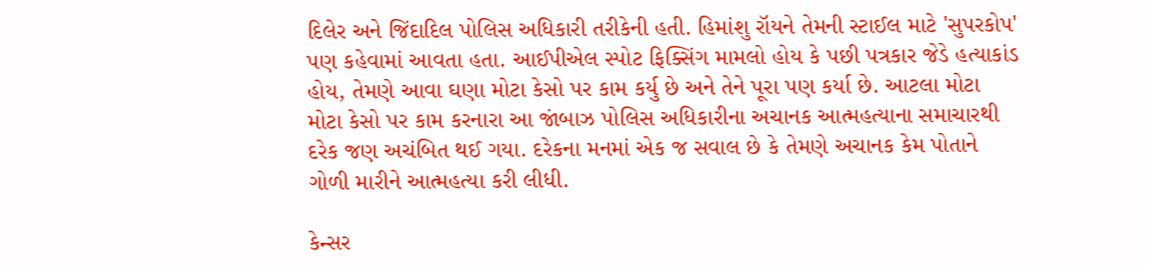દિલેર અને જિંદાદિલ પોલિસ અધિકારી તરીકેની હતી. હિમાંશુ રૉયને તેમની સ્ટાઈલ માટે 'સુપરકોપ' પણ કહેવામાં આવતા હતા. આઈપીએલ સ્પોટ ફિક્સિંગ મામલો હોય કે પછી પત્રકાર જેડે હત્યાકાંડ હોય, તેમણે આવા ઘણા મોટા કેસો પર કામ કર્યુ છે અને તેને પૂરા પણ કર્યા છે. આટલા મોટા મોટા કેસો પર કામ કરનારા આ જાંબાઝ પોલિસ અધિકારીના અચાનક આત્મહત્યાના સમાચારથી દરેક જણ અચંબિત થઈ ગયા. દરેકના મનમાં એક જ સવાલ છે કે તેમણે અચાનક કેમ પોતાને ગોળી મારીને આત્મહત્યા કરી લીધી.

કેન્સર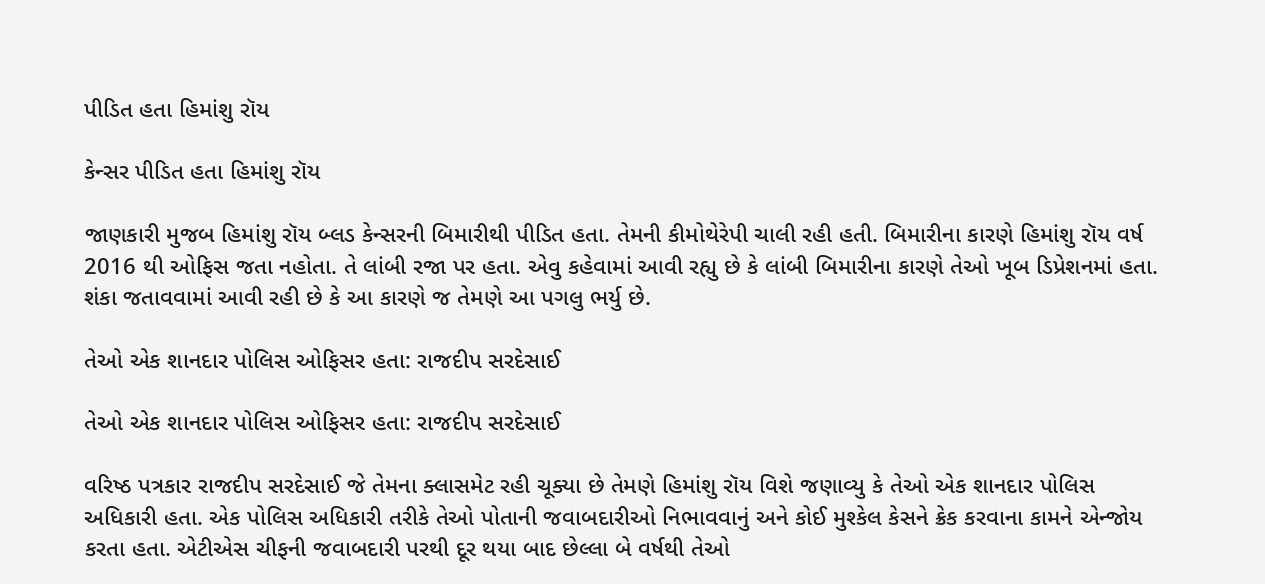પીડિત હતા હિમાંશુ રૉય

કેન્સર પીડિત હતા હિમાંશુ રૉય

જાણકારી મુજબ હિમાંશુ રૉય બ્લડ કેન્સરની બિમારીથી પીડિત હતા. તેમની કીમોથેરેપી ચાલી રહી હતી. બિમારીના કારણે હિમાંશુ રૉય વર્ષ 2016 થી ઓફિસ જતા નહોતા. તે લાંબી રજા પર હતા. એવુ કહેવામાં આવી રહ્યુ છે કે લાંબી બિમારીના કારણે તેઓ ખૂબ ડિપ્રેશનમાં હતા. શંકા જતાવવામાં આવી રહી છે કે આ કારણે જ તેમણે આ પગલુ ભર્યુ છે.

તેઓ એક શાનદાર પોલિસ ઓફિસર હતા: રાજદીપ સરદેસાઈ

તેઓ એક શાનદાર પોલિસ ઓફિસર હતા: રાજદીપ સરદેસાઈ

વરિષ્ઠ પત્રકાર રાજદીપ સરદેસાઈ જે તેમના ક્લાસમેટ રહી ચૂક્યા છે તેમણે હિમાંશુ રૉય વિશે જણાવ્યુ કે તેઓ એક શાનદાર પોલિસ અધિકારી હતા. એક પોલિસ અધિકારી તરીકે તેઓ પોતાની જવાબદારીઓ નિભાવવાનું અને કોઈ મુશ્કેલ કેસને ક્રેક કરવાના કામને એન્જોય કરતા હતા. એટીએસ ચીફની જવાબદારી પરથી દૂર થયા બાદ છેલ્લા બે વર્ષથી તેઓ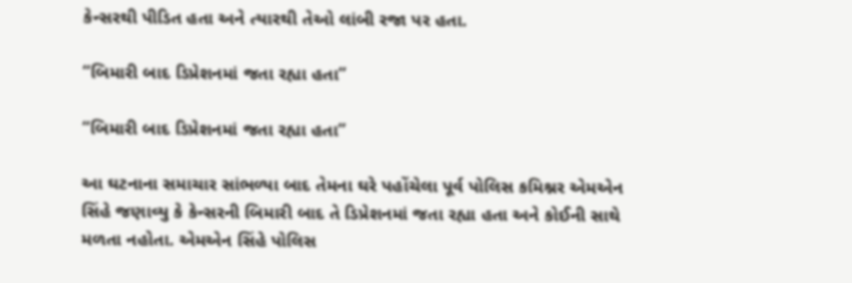કેન્સરથી પીડિત હતા અને ત્યારથી તેઓ લાંબી રજા પર હતા.

“બિમારી બાદ ડિપ્રેશનમાં જતા રહ્યા હતા”

“બિમારી બાદ ડિપ્રેશનમાં જતા રહ્યા હતા”

આ ઘટનાના સમાચાર સાંભળ્યા બાદ તેમના ઘરે પહોંચેલા પૂર્વ પોલિસ કમિશ્નર એમએન સિંહે જણાવ્યુ કે કેન્સરની બિમારી બાદ તે ડિપ્રેશનમાં જતા રહ્યા હતા અને કોઈની સાથે મળતા નહોતા. એમએન સિંહે પોલિસ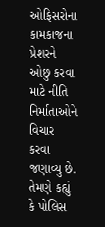ઓફિસરોના કામકાજના પ્રેશરને ઓછુ કરવા માટે નીતિ નિર્માતાઓને વિચાર કરવા જણાવ્યુ છે. તેમણે કહ્યું કે પોલિસ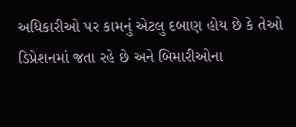અધિકારીઓ પર કામનું એટલુ દબાણ હોય છે કે તેઓ ડિપ્રેશનમાં જતા રહે છે અને બિમારીઓના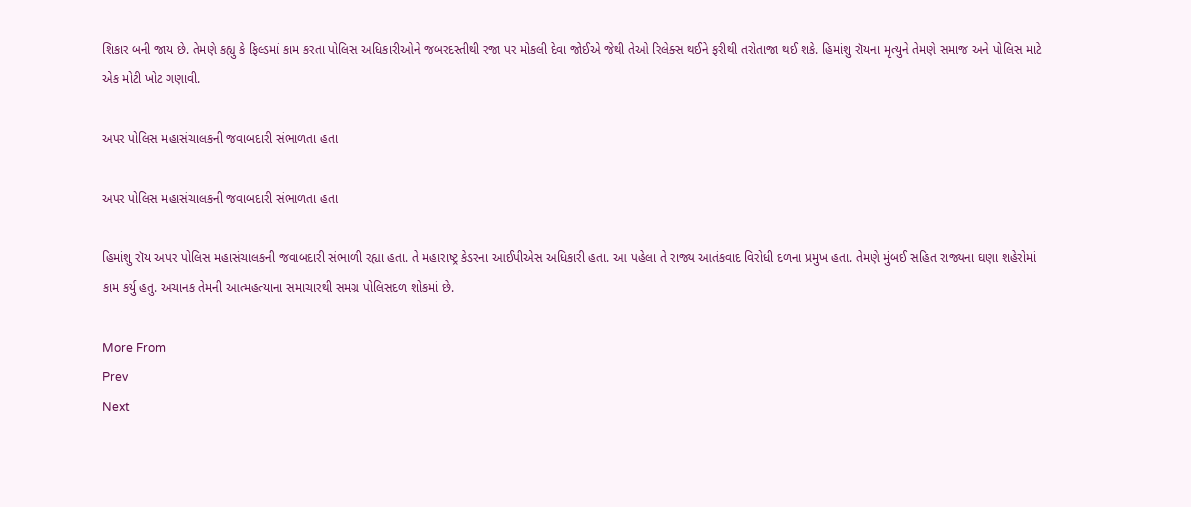શિકાર બની જાય છે. તેમણે કહ્યુ કે ફિલ્ડમાં કામ કરતા પોલિસ અધિકારીઓને જબરદસ્તીથી રજા પર મોકલી દેવા જોઈએ જેથી તેઓ રિલેક્સ થઈને ફરીથી તરોતાજા થઈ શકે. હિમાંશુ રૉયના મૃત્યુને તેમણે સમાજ અને પોલિસ માટે એક મોટી ખોટ ગણાવી.

અપર પોલિસ મહાસંચાલકની જવાબદારી સંભાળતા હતા

અપર પોલિસ મહાસંચાલકની જવાબદારી સંભાળતા હતા

હિમાંશુ રૉય અપર પોલિસ મહાસંચાલકની જવાબદારી સંભાળી રહ્યા હતા. તે મહારાષ્ટ્ર કેડરના આઈપીએસ અધિકારી હતા. આ પહેલા તે રાજ્ય આતંકવાદ વિરોધી દળના પ્રમુખ હતા. તેમણે મુંબઈ સહિત રાજ્યના ઘણા શહેરોમાં કામ કર્યુ હતુ. અચાનક તેમની આત્મહત્યાના સમાચારથી સમગ્ર પોલિસદળ શોકમાં છે.

More From
Prev
Next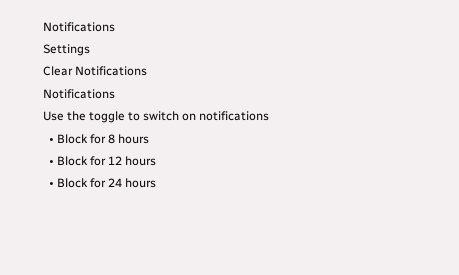Notifications
Settings
Clear Notifications
Notifications
Use the toggle to switch on notifications
  • Block for 8 hours
  • Block for 12 hours
  • Block for 24 hours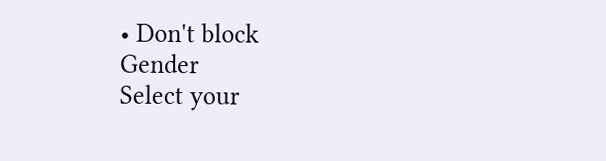• Don't block
Gender
Select your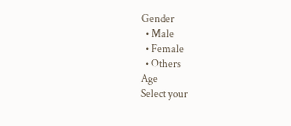Gender
  • Male
  • Female
  • Others
Age
Select your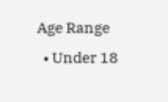Age Range
  • Under 18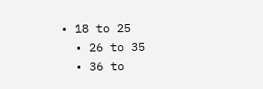• 18 to 25
  • 26 to 35
  • 36 to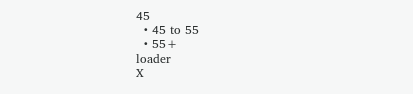45
  • 45 to 55
  • 55+
loader
X